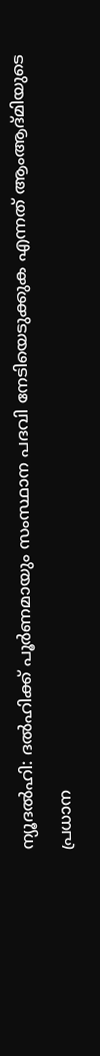ന്യൂദല്‍ഹി: ദല്‍ഹിക്ക് പൂര്‍ണമായും സംസ്ഥാന പദവി നേടിയെടുക്കുക എന്നത് ആംആദ്മിയുടെ പ്രധാന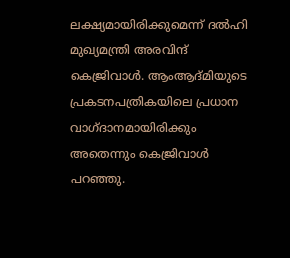ലക്ഷ്യമായിരിക്കുമെന്ന് ദല്‍ഹി മുഖ്യമന്ത്രി അരവിന്ദ് കെജ്രിവാള്‍. ആംആദ്മിയുടെ പ്രകടനപത്രികയിലെ പ്രധാന വാഗ്ദാനമായിരിക്കും അതെന്നും കെജ്രിവാള്‍ പറഞ്ഞു.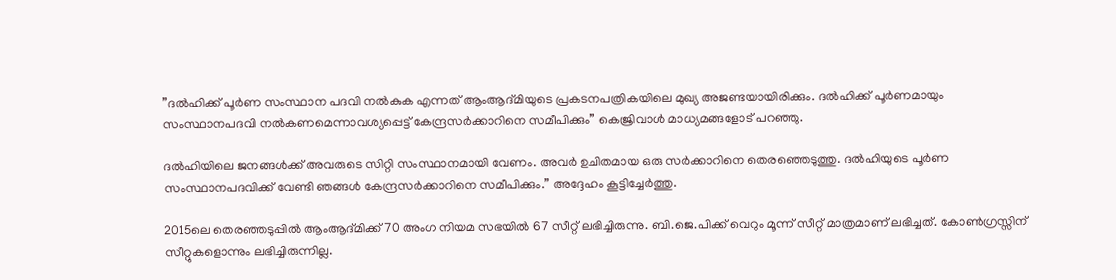”ദല്‍ഹിക്ക് പൂര്‍ണ സംസ്ഥാന പദവി നല്‍കുക എന്നത് ആംആദ്മിയുടെ പ്രകടനപത്രികയിലെ മുഖ്യ അജണ്ടയായിരിക്കും. ദല്‍ഹിക്ക് പൂര്‍ണമായും സംസ്ഥാനപദവി നല്‍കണമെന്നാവശ്യപ്പെട്ട് കേന്ദ്രസര്‍ക്കാറിനെ സമീപിക്കും” കെജ്രിവാള്‍ മാധ്യമങ്ങളോട് പറഞ്ഞു.

ദല്‍ഹിയിലെ ജനങ്ങള്‍ക്ക് അവരുടെ സിറ്റി സംസ്ഥാനമായി വേണം. അവര്‍ ഉചിതമായ ഒരു സര്‍ക്കാറിനെ തെരഞ്ഞെടുത്തു. ദല്‍ഹിയുടെ പൂര്‍ണ സംസ്ഥാനപദവിക്ക് വേണ്ടി ഞങ്ങള്‍ കേന്ദ്രസര്‍ക്കാറിനെ സമീപിക്കും.” അദ്ദേഹം കൂട്ടിച്ചേര്‍ത്തു.

2015ലെ തെരഞ്ഞടുപ്പില്‍ ആംആദ്മിക്ക് 70 അംഗ നിയമ സഭയില്‍ 67 സീറ്റ് ലഭിച്ചിരുന്നു. ബി.ജെ.പിക്ക് വെറും മൂന്ന് സീറ്റ് മാത്രമാണ് ലഭിച്ചത്. കോണ്‍ഗ്രസ്സിന് സീറ്റുകളൊന്നും ലഭിച്ചിരുന്നില്ല.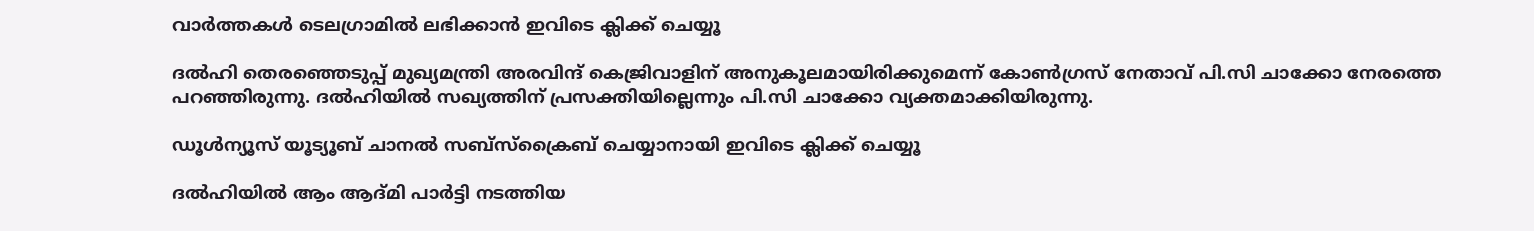വാര്‍ത്തകള്‍ ടെലഗ്രാമില്‍ ലഭിക്കാന്‍ ഇവിടെ ക്ലിക്ക് ചെയ്യൂ

ദല്‍ഹി തെരഞ്ഞെടുപ്പ് മുഖ്യമന്ത്രി അരവിന്ദ് കെജ്രിവാളിന് അനുകൂലമായിരിക്കുമെന്ന് കോണ്‍ഗ്രസ് നേതാവ് പി.സി ചാക്കോ നേരത്തെ പറഞ്ഞിരുന്നു. ദല്‍ഹിയില്‍ സഖ്യത്തിന് പ്രസക്തിയില്ലെന്നും പി.സി ചാക്കോ വ്യക്തമാക്കിയിരുന്നു.

ഡൂൾന്യൂസ് യൂട്യൂബ് ചാനൽ സബ്സ്ക്രൈബ് ചെയ്യാനായി ഇവിടെ ക്ലിക്ക് ചെയ്യൂ

ദല്‍ഹിയില്‍ ആം ആദ്മി പാര്‍ട്ടി നടത്തിയ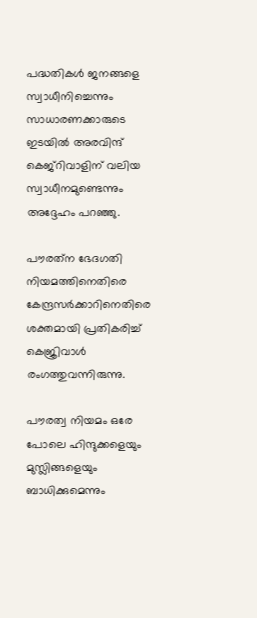പദ്ധതികള്‍ ജനങ്ങളെ സ്വാധീനിച്ചെന്നും സാധാരണക്കാരുടെ ഇടയില്‍ അരവിന്ദ് കെജ്‌റിവാളിന് വലിയ സ്വാധീനമുണ്ടെന്നും അദ്ദേഹം പറഞ്ഞു.

പൗരത്‌ന ഭേദഗതി നിയമത്തിനെതിരെ കേന്ദ്രസര്‍ക്കാറിനെതിരെ ശക്തമായി പ്രതികരിച്ച് കെജ്രിവാള്‍ രംഗത്തുവന്നിരുന്നു.

പൗരത്വ നിയമം ഒരേ പോലെ ഹിന്ദുക്കളെയും മുസ്ലിങ്ങളെയും ബാധിക്കുമെന്നും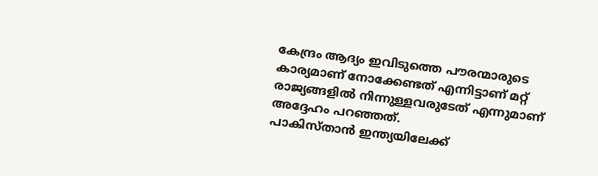കേന്ദ്രം ആദ്യം ഇവിടുത്തെ പൗരന്മാരുടെ കാര്യമാണ് നോക്കേണ്ടത് എന്നിട്ടാണ് മറ്റ് രാജ്യങ്ങളില്‍ നിന്നുള്ളവരുടേത് എന്നുമാണ് അദ്ദേഹം പറഞ്ഞത്.
പാകിസ്താന്‍ ഇന്ത്യയിലേക്ക്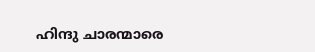ഹിന്ദു ചാരന്മാരെ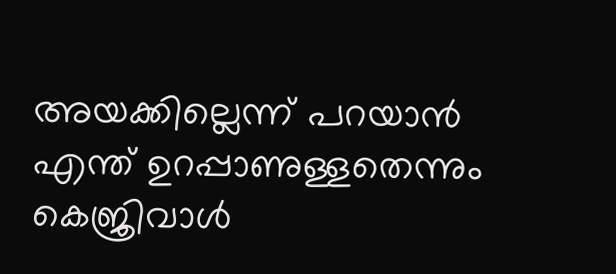അയക്കില്ലെന്ന് പറയാന്‍ എന്ത് ഉറപ്പാണുള്ളതെന്നും കെജ്രിവാള്‍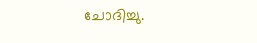ചോദിച്ചു.